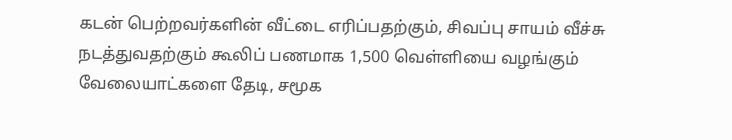கடன் பெற்றவர்களின் வீட்டை எரிப்பதற்கும், சிவப்பு சாயம் வீச்சு நடத்துவதற்கும் கூலிப் பணமாக 1,500 வெள்ளியை வழங்கும் வேலையாட்களை தேடி, சமூக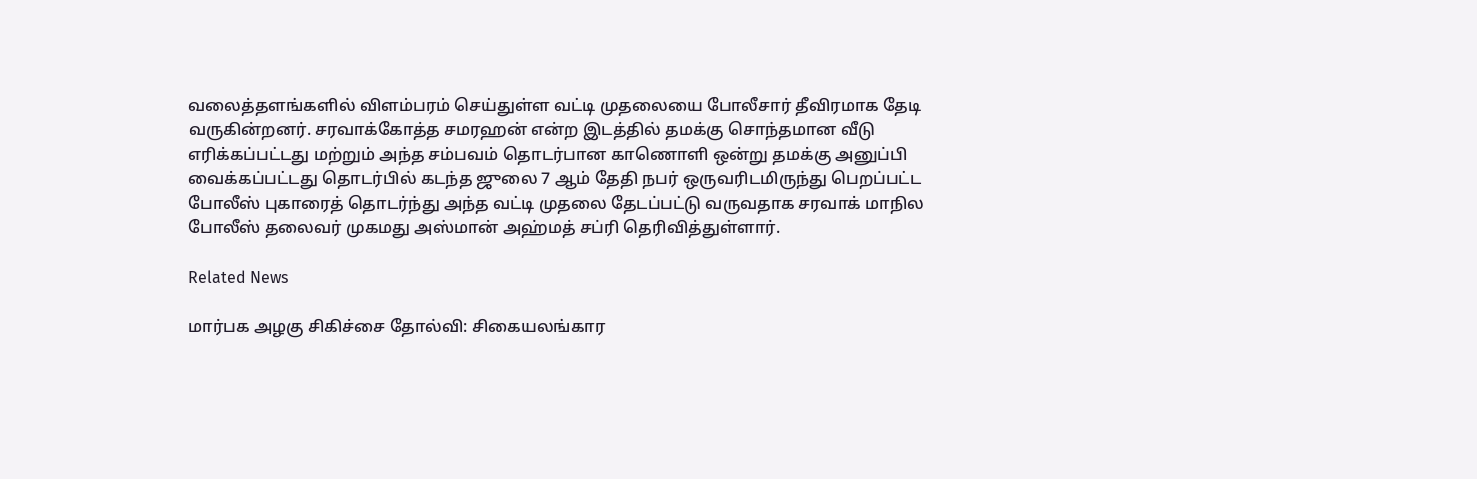வலைத்தளங்களில் விளம்பரம் செய்துள்ள வட்டி முதலையை போலீசார் தீவிரமாக தேடி வருகின்றனர். சரவாக்கோத்த சமரஹன் என்ற இடத்தில் தமக்கு சொந்தமான வீடு எரிக்கப்பட்டது மற்றும் அந்த சம்பவம் தொடர்பான காணொளி ஒன்று தமக்கு அனுப்பி வைக்கப்பட்டது தொடர்பில் கடந்த ஜுலை 7 ஆம் தேதி நபர் ஒருவரிடமிருந்து பெறப்பட்ட போலீஸ் புகாரைத் தொடர்ந்து அந்த வட்டி முதலை தேடப்பட்டு வருவதாக சரவாக் மாநில போலீஸ் தலைவர் முகமது அஸ்மான் அஹ்மத் சப்ரி தெரிவித்துள்ளார்.

Related News

மார்பக அழகு சிகிச்சை தோல்வி: சிகையலங்கார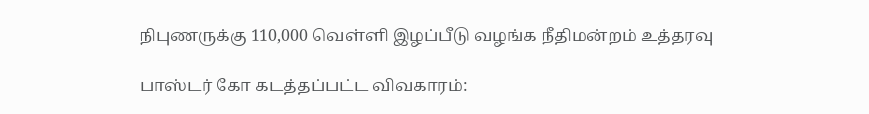நிபுணருக்கு 110,000 வெள்ளி இழப்பீடு வழங்க நீதிமன்றம் உத்தரவு

பாஸ்டர் கோ கடத்தப்பட்ட விவகாரம்: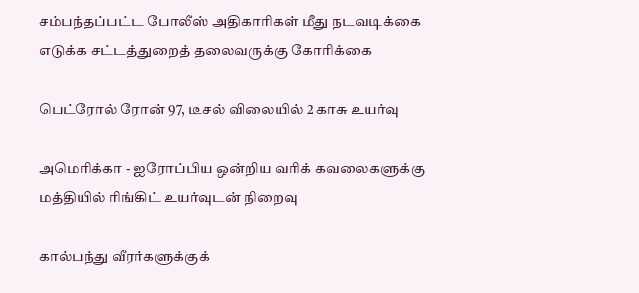சம்பந்தப்பட்ட போலீஸ் அதிகாரிகள் மீது நடவடிக்கை எடுக்க சட்டத்துறைத் தலைவருக்கு கோரிக்கை

பெட்ரோல் ரோன் 97, டீசல் விலையில் 2 காசு உயர்வு

அமெரிக்கா - ஐரோப்பிய ஒன்றிய வரிக் கவலைகளுக்கு மத்தியில் ரிங்கிட் உயர்வுடன் நிறைவு

கால்பந்து வீரர்களுக்குக்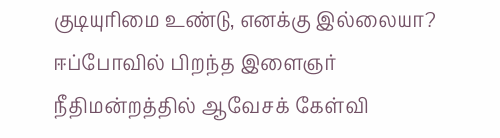குடியுரிமை உண்டு, எனக்கு இல்லையா? ஈப்போவில் பிறந்த இளைஞர் நீதிமன்றத்தில் ஆவேசக் கேள்வி